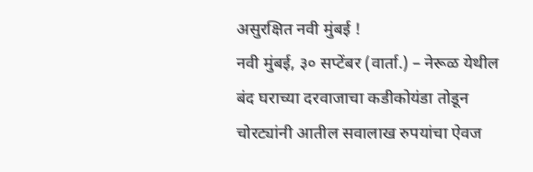असुरक्षित नवी मुंबई !
नवी मुंबई, ३० सप्टेंबर (वार्ता.) – नेरूळ येथील बंद घराच्या दरवाजाचा कडीकोयंडा तोडून चोरट्यांनी आतील सवालाख रुपयांचा ऐवज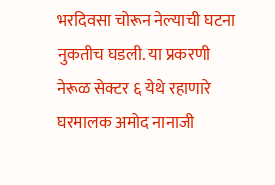भरदिवसा चोरून नेल्याची घटना नुकतीच घडली. या प्रकरणी नेरूळ सेक्टर ६ येथे रहाणारे घरमालक अमोद नानाजी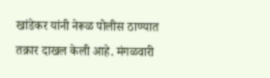खांडेकर यांनी नेरूळ पोलीस ठाण्यात तक्रार दाखल केली आहे. मंगळवारी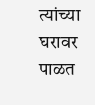त्यांच्या घरावर पाळत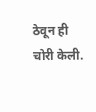ठेवून ही चोरी केली.